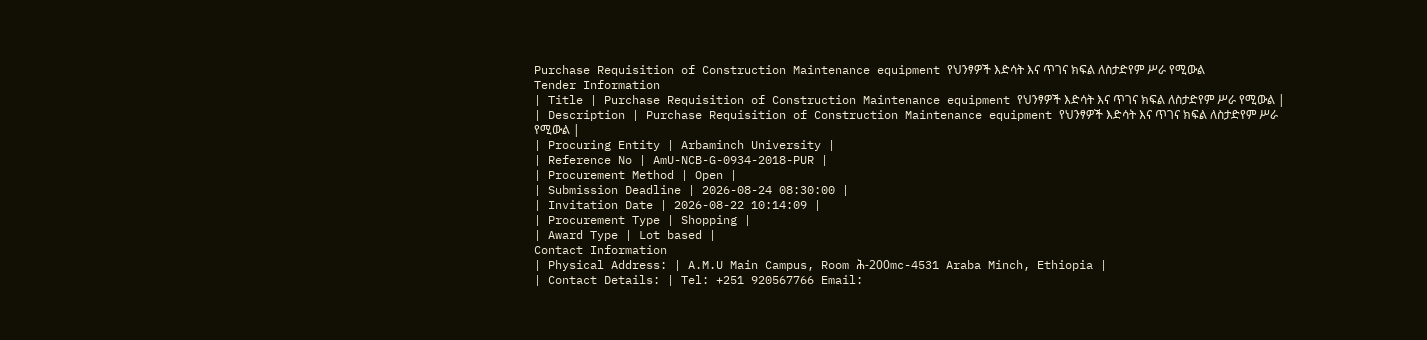Purchase Requisition of Construction Maintenance equipment የህንፃዎች እድሳት እና ጥገና ክፍል ለስታድየም ሥራ የሚውል
Tender Information
| Title | Purchase Requisition of Construction Maintenance equipment የህንፃዎች እድሳት እና ጥገና ክፍል ለስታድየም ሥራ የሚውል |
| Description | Purchase Requisition of Construction Maintenance equipment የህንፃዎች እድሳት እና ጥገና ክፍል ለስታድየም ሥራ የሚውል |
| Procuring Entity | Arbaminch University |
| Reference No | AmU-NCB-G-0934-2018-PUR |
| Procurement Method | Open |
| Submission Deadline | 2026-08-24 08:30:00 |
| Invitation Date | 2026-08-22 10:14:09 |
| Procurement Type | Shopping |
| Award Type | Lot based |
Contact Information
| Physical Address: | A.M.U Main Campus, Room ሕ-200mc-4531 Araba Minch, Ethiopia |
| Contact Details: | Tel: +251 920567766 Email: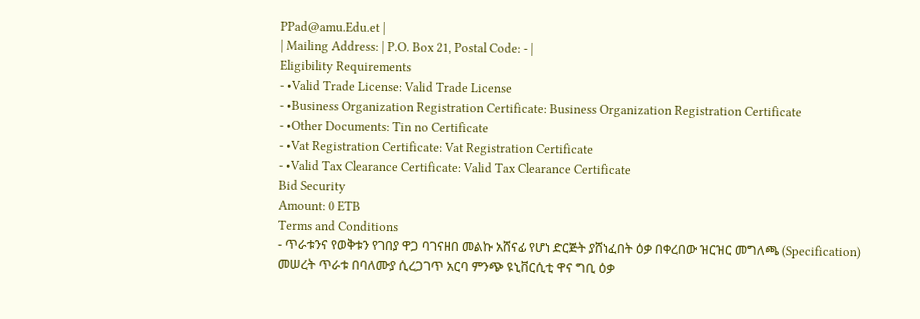PPad@amu.Edu.et |
| Mailing Address: | P.O. Box 21, Postal Code: - |
Eligibility Requirements
- •Valid Trade License: Valid Trade License
- •Business Organization Registration Certificate: Business Organization Registration Certificate
- •Other Documents: Tin no Certificate
- •Vat Registration Certificate: Vat Registration Certificate
- •Valid Tax Clearance Certificate: Valid Tax Clearance Certificate
Bid Security
Amount: 0 ETB
Terms and Conditions
- ጥራቱንና የወቅቱን የገበያ ዋጋ ባገናዘበ መልኩ አሸናፊ የሆነ ድርጅት ያሸነፈበት ዕቃ በቀረበው ዝርዝር መግለጫ (Specification) መሠረት ጥራቱ በባለሙያ ሲረጋገጥ አርባ ምንጭ ዩኒቨርሲቲ ዋና ግቢ ዕቃ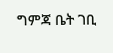ግምጃ ቤት ገቢ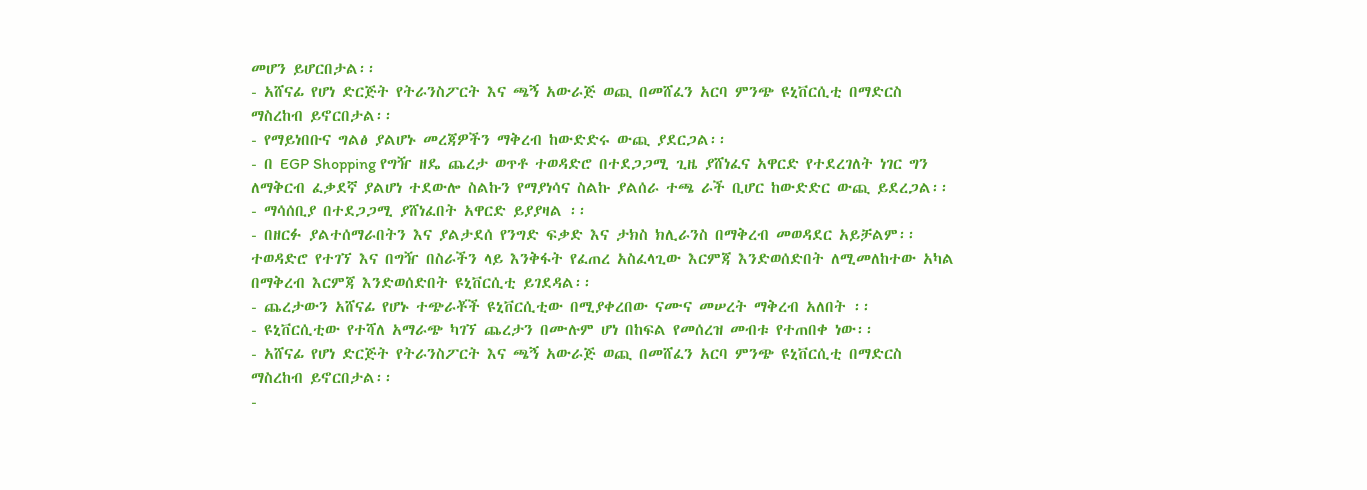መሆን ይሆርበታል፡፡
- አሸናፊ የሆነ ድርጅት የትራንስፖርት እና ጫኝ አውራጅ ወጪ በመሸፈን አርባ ምንጭ ዩኒቨርሲቲ በማድርስ ማስረከብ ይኖርበታል፡፡
- የማይነበቡና ግልፅ ያልሆኑ መረጃዎችን ማቅረብ ከውድድሩ ውጪ ያደርጋል፡፡
- በ EGP Shopping የግዥ ዘዴ ጨረታ ወጥቶ ተወዳድሮ በተደጋጋሚ ጊዜ ያሸነፈና አዋርድ የተደረገለት ነገር ግን ለማቅርብ ፈቃደኛ ያልሆነ ተደውሎ ስልኩን የማያነሳና ስልኩ ያልሰራ ተጫ ራች ቢሆር ከውድድር ውጪ ይደረጋል፡፡
- ማሳሰቢያ በተደጋጋሚ ያሸነፈበት አዋርድ ይያያዛል ፡፡
- በዘርፉ ያልተሰማራበትን እና ያልታደሰ የንግድ ፍቃድ እና ታክስ ክሊራንስ በማቅረብ መወዳደር አይቻልም፡፡ ተወዳድሮ የተገኘ እና በግዥ በስራችን ላይ እንቅፋት የፈጠረ አስፈላጊው እርምጃ እንድወሰድበት ለሚመለከተው አካል በማቅረብ እርምጃ እንድወሰድበት ዩኒቨርሲቲ ይገደዳል፡፡
- ጨረታውን አሸናፊ የሆኑ ተጭራቾች ዩኒቨርሲቲው በሚያቀረበው ናሙና መሠረት ማቅረብ አለበት ፡፡
- ዩኒቨርሲቲው የተሻለ አማራጭ ካገኘ ጨረታን በሙሉም ሆነ በከፍል የመሰረዝ መብቱ የተጠበቀ ነው፡፡
- አሸናፊ የሆነ ድርጅት የትራንስፖርት እና ጫኝ አውራጅ ወጪ በመሸፈን አርባ ምንጭ ዩኒቨርሲቲ በማድርስ ማስረከብ ይኖርበታል፡፡
-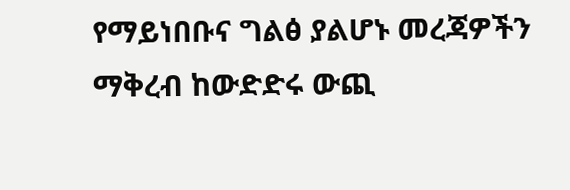የማይነበቡና ግልፅ ያልሆኑ መረጃዎችን ማቅረብ ከውድድሩ ውጪ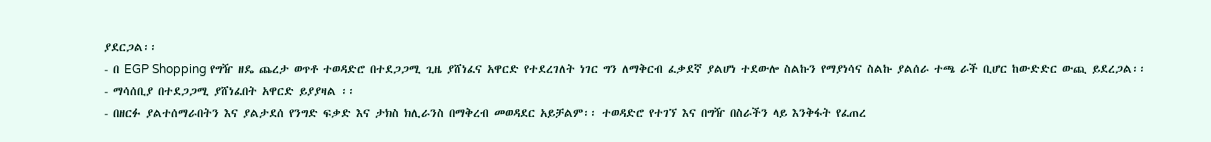ያደርጋል፡፡
- በ EGP Shopping የግዥ ዘዴ ጨረታ ወጥቶ ተወዳድሮ በተደጋጋሚ ጊዜ ያሸነፈና አዋርድ የተደረገለት ነገር ግን ለማቅርብ ፈቃደኛ ያልሆነ ተደውሎ ስልኩን የማያነሳና ስልኩ ያልሰራ ተጫ ራች ቢሆር ከውድድር ውጪ ይደረጋል፡፡
- ማሳሰቢያ በተደጋጋሚ ያሸነፈበት አዋርድ ይያያዛል ፡፡
- በዘርፉ ያልተሰማራበትን እና ያልታደሰ የንግድ ፍቃድ እና ታክስ ክሊራንስ በማቅረብ መወዳደር አይቻልም፡፡ ተወዳድሮ የተገኘ እና በግዥ በስራችን ላይ እንቅፋት የፈጠረ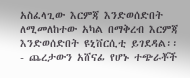አስፈላጊው እርምጃ እንድወሰድበት ለሚመለከተው አካል በማቅረብ እርምጃ እንድወሰድበት ዩኒቨርሲቲ ይገደዳል፡፡
- ጨረታውን አሸናፊ የሆኑ ተጭራቾች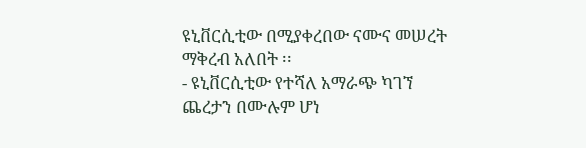ዩኒቨርሲቲው በሚያቀረበው ናሙና መሠረት ማቅረብ አለበት ፡፡
- ዩኒቨርሲቲው የተሻለ አማራጭ ካገኘ ጨረታን በሙሉም ሆነ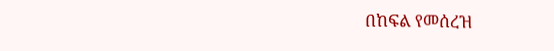በከፍል የመሰረዝ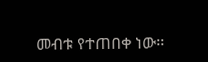መብቱ የተጠበቀ ነው፡፡